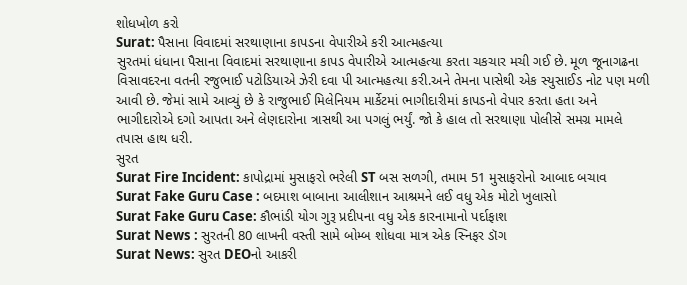શોધખોળ કરો
Surat: પૈસાના વિવાદમાં સરથાણાના કાપડના વેપારીએ કરી આત્મહત્યા
સુરતમાં ધંધાના પૈસાના વિવાદમાં સરથાણાના કાપડ વેપારીએ આત્મહત્યા કરતા ચકચાર મચી ગઈ છે. મૂળ જૂનાગઢના વિસાવદરના વતની રજુભાઈ પટોડિયાએ ઝેરી દવા પી આત્મહત્યા કરી.અને તેમના પાસેથી એક સ્યુસાઈડ નોટ પણ મળી આવી છે. જેમાં સામે આવ્યું છે કે રાજુભાઈ મિલેનિયમ માર્કેટમાં ભાગીદારીમાં કાપડનો વેપાર કરતા હતા અને ભાગીદારોએ દગો આપતા અને લેણદારોના ત્રાસથી આ પગલું ભર્યું. જો કે હાલ તો સરથાણા પોલીસે સમગ્ર મામલે તપાસ હાથ ધરી.
સુરત
Surat Fire Incident: કાપોદ્રામાં મુસાફરો ભરેલી ST બસ સળગી, તમામ 51 મુસાફરોનો આબાદ બચાવ
Surat Fake Guru Case : બદમાશ બાબાના આલીશાન આશ્રમને લઈ વધુ એક મોટો ખુલાસો
Surat Fake Guru Case: કૌભાંડી યોગ ગુરૂ પ્રદીપના વધુ એક કારનામાનો પર્દાફાશ
Surat News : સુરતની 80 લાખની વસ્તી સામે બોમ્બ શોધવા માત્ર એક સ્નિફર ડૉગ
Surat News: સુરત DEOનો આકરી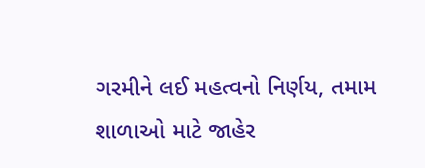ગરમીને લઈ મહત્વનો નિર્ણય, તમામ શાળાઓ માટે જાહેર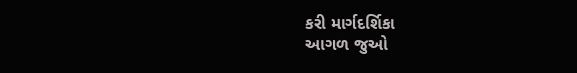કરી માર્ગદર્શિકા
આગળ જુઓ